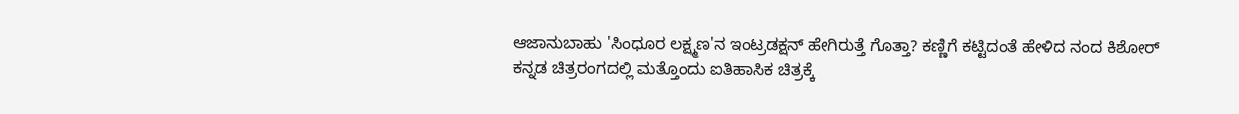ಆಜಾನುಬಾಹು 'ಸಿಂಧೂರ ಲಕ್ಷ್ಮಣ'ನ ಇಂಟ್ರಡಕ್ಷನ್ ಹೇಗಿರುತ್ತೆ ಗೊತ್ತಾ? ಕಣ್ಣಿಗೆ ಕಟ್ಟಿದಂತೆ ಹೇಳಿದ ನಂದ ಕಿಶೋರ್
ಕನ್ನಡ ಚಿತ್ರರಂಗದಲ್ಲಿ ಮತ್ತೊಂದು ಐತಿಹಾಸಿಕ ಚಿತ್ರಕ್ಕೆ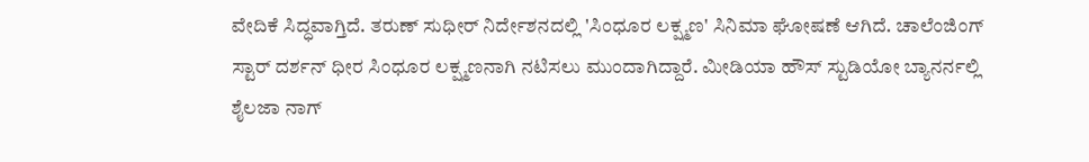ವೇದಿಕೆ ಸಿದ್ಧವಾಗ್ತಿದೆ. ತರುಣ್ ಸುಧೀರ್ ನಿರ್ದೇಶನದಲ್ಲಿ 'ಸಿಂಧೂರ ಲಕ್ಷ್ಮಣ' ಸಿನಿಮಾ ಘೋಷಣೆ ಆಗಿದೆ. ಚಾಲೆಂಜಿಂಗ್ ಸ್ಟಾರ್ ದರ್ಶನ್ ಧೀರ ಸಿಂಧೂರ ಲಕ್ಷ್ಮಣನಾಗಿ ನಟಿಸಲು ಮುಂದಾಗಿದ್ದಾರೆ. ಮೀಡಿಯಾ ಹೌಸ್ ಸ್ಟುಡಿಯೋ ಬ್ಯಾನರ್ನಲ್ಲಿ ಶೈಲಜಾ ನಾಗ್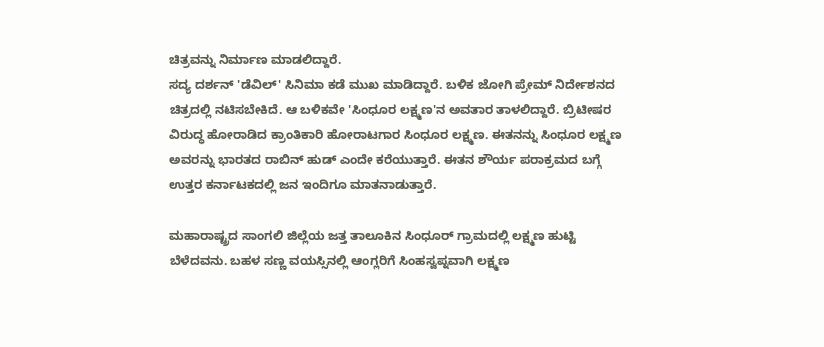ಚಿತ್ರವನ್ನು ನಿರ್ಮಾಣ ಮಾಡಲಿದ್ದಾರೆ.
ಸದ್ಯ ದರ್ಶನ್ 'ಡೆವಿಲ್' ಸಿನಿಮಾ ಕಡೆ ಮುಖ ಮಾಡಿದ್ದಾರೆ. ಬಳಿಕ ಜೋಗಿ ಪ್ರೇಮ್ ನಿರ್ದೇಶನದ ಚಿತ್ರದಲ್ಲಿ ನಟಿಸಬೇಕಿದೆ. ಆ ಬಳಿಕವೇ 'ಸಿಂಧೂರ ಲಕ್ಷ್ಮಣ'ನ ಅವತಾರ ತಾಳಲಿದ್ದಾರೆ. ಬ್ರಿಟೀಷರ ವಿರುದ್ಧ ಹೋರಾಡಿದ ಕ್ರಾಂತಿಕಾರಿ ಹೋರಾಟಗಾರ ಸಿಂಧೂರ ಲಕ್ಷ್ಮಣ. ಈತನನ್ನು ಸಿಂಧೂರ ಲಕ್ಷ್ಮಣ ಅವರನ್ನು ಭಾರತದ ರಾಬಿನ್ ಹುಡ್ ಎಂದೇ ಕರೆಯುತ್ತಾರೆ. ಈತನ ಶೌರ್ಯ ಪರಾಕ್ರಮದ ಬಗ್ಗೆ ಉತ್ತರ ಕರ್ನಾಟಕದಲ್ಲಿ ಜನ ಇಂದಿಗೂ ಮಾತನಾಡುತ್ತಾರೆ.

ಮಹಾರಾಷ್ಟ್ರದ ಸಾಂಗಲಿ ಜಿಲ್ಲೆಯ ಜತ್ತ ತಾಲೂಕಿನ ಸಿಂಧೂರ್ ಗ್ರಾಮದಲ್ಲಿ ಲಕ್ಷ್ಮಣ ಹುಟ್ಟಿ ಬೆಳೆದವನು. ಬಹಳ ಸಣ್ಣ ವಯಸ್ಸಿನಲ್ಲಿ ಆಂಗ್ಲರಿಗೆ ಸಿಂಹಸ್ವಪ್ನವಾಗಿ ಲಕ್ಷ್ಮಣ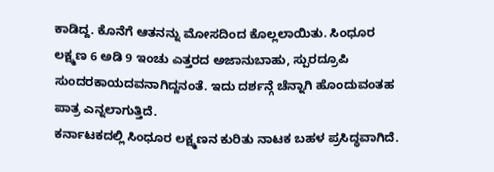ಕಾಡಿದ್ದ. ಕೊನೆಗೆ ಆತನನ್ನು ಮೋಸದಿಂದ ಕೊಲ್ಲಲಾಯಿತು. ಸಿಂಧೂರ ಲಕ್ಷ್ಮಣ 6 ಅಡಿ 9 ಇಂಚು ಎತ್ತರದ ಅಜಾನುಬಾಹು, ಸ್ಪುರದ್ರೂಪಿ ಸುಂದರಕಾಯದವನಾಗಿದ್ದನಂತೆ. ಇದು ದರ್ಶನ್ಗೆ ಚೆನ್ನಾಗಿ ಹೊಂದುವಂತಹ ಪಾತ್ರ ಎನ್ನಲಾಗುತ್ತಿದೆ.
ಕರ್ನಾಟಕದಲ್ಲಿ ಸಿಂಧೂರ ಲಕ್ಷ್ಮಣನ ಕುರಿತು ನಾಟಕ ಬಹಳ ಪ್ರಸಿದ್ಧವಾಗಿದೆ.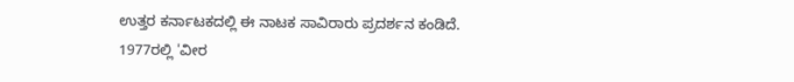ಉತ್ತರ ಕರ್ನಾಟಕದಲ್ಲಿ ಈ ನಾಟಕ ಸಾವಿರಾರು ಪ್ರದರ್ಶನ ಕಂಡಿದೆ. 1977ರಲ್ಲಿ 'ವೀರ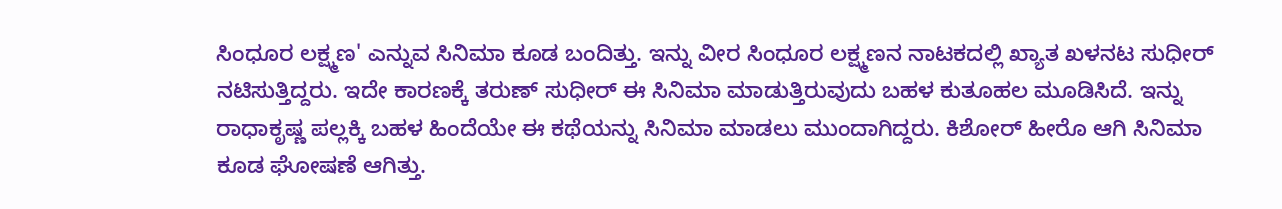ಸಿಂಧೂರ ಲಕ್ಷ್ಮಣ' ಎನ್ನುವ ಸಿನಿಮಾ ಕೂಡ ಬಂದಿತ್ತು. ಇನ್ನು ವೀರ ಸಿಂಧೂರ ಲಕ್ಷ್ಮಣನ ನಾಟಕದಲ್ಲಿ ಖ್ಯಾತ ಖಳನಟ ಸುಧೀರ್ ನಟಿಸುತ್ತಿದ್ದರು. ಇದೇ ಕಾರಣಕ್ಕೆ ತರುಣ್ ಸುಧೀರ್ ಈ ಸಿನಿಮಾ ಮಾಡುತ್ತಿರುವುದು ಬಹಳ ಕುತೂಹಲ ಮೂಡಿಸಿದೆ. ಇನ್ನು ರಾಧಾಕೃಷ್ಣ ಪಲ್ಲಕ್ಕಿ ಬಹಳ ಹಿಂದೆಯೇ ಈ ಕಥೆಯನ್ನು ಸಿನಿಮಾ ಮಾಡಲು ಮುಂದಾಗಿದ್ದರು. ಕಿಶೋರ್ ಹೀರೊ ಆಗಿ ಸಿನಿಮಾ ಕೂಡ ಘೋಷಣೆ ಆಗಿತ್ತು.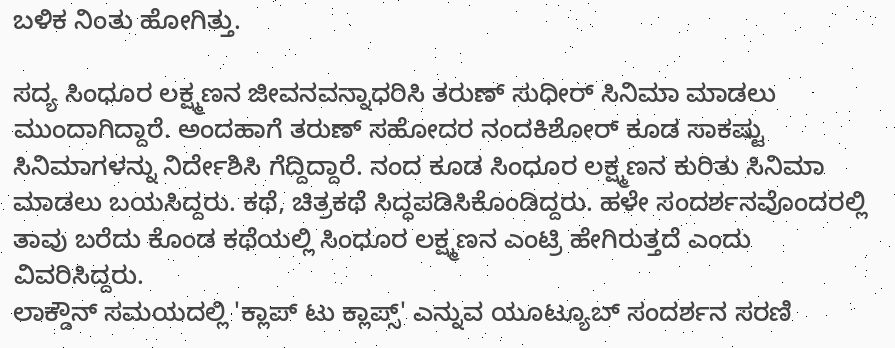ಬಳಿಕ ನಿಂತು ಹೋಗಿತ್ತು.

ಸದ್ಯ ಸಿಂಧೂರ ಲಕ್ಷ್ಮಣನ ಜೀವನವನ್ನಾಧರಿಸಿ ತರುಣ್ ಸುಧೀರ್ ಸಿನಿಮಾ ಮಾಡಲು ಮುಂದಾಗಿದ್ದಾರೆ. ಅಂದಹಾಗೆ ತರುಣ್ ಸಹೋದರ ನಂದಕಿಶೋರ್ ಕೂಡ ಸಾಕಷ್ಟು ಸಿನಿಮಾಗಳನ್ನು ನಿರ್ದೇಶಿಸಿ ಗೆದ್ದಿದ್ದಾರೆ. ನಂದ ಕೂಡ ಸಿಂಧೂರ ಲಕ್ಷ್ಮಣನ ಕುರಿತು ಸಿನಿಮಾ ಮಾಡಲು ಬಯಸಿದ್ದರು. ಕಥೆ, ಚಿತ್ರಕಥೆ ಸಿದ್ಧಪಡಿಸಿಕೊಂಡಿದ್ದರು. ಹಳೇ ಸಂದರ್ಶನವೊಂದರಲ್ಲಿ ತಾವು ಬರೆದು ಕೊಂಡ ಕಥೆಯಲ್ಲಿ ಸಿಂಧೂರ ಲಕ್ಷ್ಮಣನ ಎಂಟ್ರಿ ಹೇಗಿರುತ್ತದೆ ಎಂದು ವಿವರಿಸಿದ್ದರು.
ಲಾಕ್ಡೌನ್ ಸಮಯದಲ್ಲಿ 'ಕ್ಲಾಪ್ ಟು ಕ್ಲಾಪ್ಸ್' ಎನ್ನುವ ಯೂಟ್ಯೂಬ್ ಸಂದರ್ಶನ ಸರಣಿ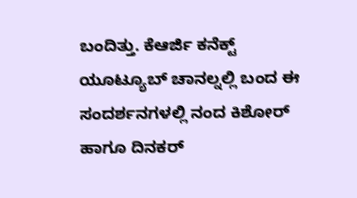ಬಂದಿತ್ತು. ಕೆಆರ್ಜಿ ಕನೆಕ್ಟ್ ಯೂಟ್ಯೂಬ್ ಚಾನಲ್ನಲ್ಲಿ ಬಂದ ಈ ಸಂದರ್ಶನಗಳಲ್ಲಿ ನಂದ ಕಿಶೋರ್ ಹಾಗೂ ದಿನಕರ್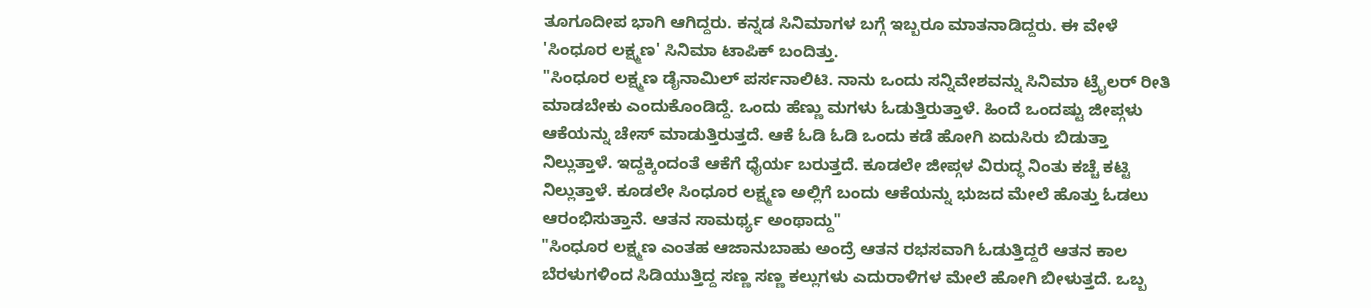ತೂಗೂದೀಪ ಭಾಗಿ ಆಗಿದ್ದರು. ಕನ್ನಡ ಸಿನಿಮಾಗಳ ಬಗ್ಗೆ ಇಬ್ಬರೂ ಮಾತನಾಡಿದ್ದರು. ಈ ವೇಳೆ 'ಸಿಂಧೂರ ಲಕ್ಷ್ಮಣ' ಸಿನಿಮಾ ಟಾಪಿಕ್ ಬಂದಿತ್ತು.
"ಸಿಂಧೂರ ಲಕ್ಷ್ಮಣ ಡೈನಾಮಿಲ್ ಪರ್ಸನಾಲಿಟಿ. ನಾನು ಒಂದು ಸನ್ನಿವೇಶವನ್ನು ಸಿನಿಮಾ ಟ್ರೈಲರ್ ರೀತಿ ಮಾಡಬೇಕು ಎಂದುಕೊಂಡಿದ್ದೆ. ಒಂದು ಹೆಣ್ಣು ಮಗಳು ಓಡುತ್ತಿರುತ್ತಾಳೆ. ಹಿಂದೆ ಒಂದಷ್ಟು ಜೀಪ್ಗಳು ಆಕೆಯನ್ನು ಚೇಸ್ ಮಾಡುತ್ತಿರುತ್ತದೆ. ಆಕೆ ಓಡಿ ಓಡಿ ಒಂದು ಕಡೆ ಹೋಗಿ ಏದುಸಿರು ಬಿಡುತ್ತಾ ನಿಲ್ಲುತ್ತಾಳೆ. ಇದ್ದಕ್ಕಿಂದಂತೆ ಆಕೆಗೆ ಧೈರ್ಯ ಬರುತ್ತದೆ. ಕೂಡಲೇ ಜೀಪ್ಗಳ ವಿರುದ್ಧ ನಿಂತು ಕಚ್ಚೆ ಕಟ್ಟಿ ನಿಲ್ಲುತ್ತಾಳೆ. ಕೂಡಲೇ ಸಿಂಧೂರ ಲಕ್ಷ್ಮಣ ಅಲ್ಲಿಗೆ ಬಂದು ಆಕೆಯನ್ನು ಭುಜದ ಮೇಲೆ ಹೊತ್ತು ಓಡಲು ಆರಂಭಿಸುತ್ತಾನೆ. ಆತನ ಸಾಮರ್ಥ್ಯ ಅಂಥಾದ್ದು"
"ಸಿಂಧೂರ ಲಕ್ಷ್ಮಣ ಎಂತಹ ಆಜಾನುಬಾಹು ಅಂದ್ರೆ ಆತನ ರಭಸವಾಗಿ ಓಡುತ್ತಿದ್ದರೆ ಆತನ ಕಾಲ ಬೆರಳುಗಳಿಂದ ಸಿಡಿಯುತ್ತಿದ್ದ ಸಣ್ಣ ಸಣ್ಣ ಕಲ್ಲುಗಳು ಎದುರಾಳಿಗಳ ಮೇಲೆ ಹೋಗಿ ಬೀಳುತ್ತದೆ. ಒಬ್ಬ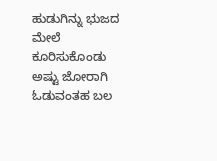ಹುಡುಗಿನ್ನು ಭುಜದ ಮೇಲೆ ಕೂರಿಸುಕೊಂಡು ಅಷ್ಟು ಜೋರಾಗಿ ಓಡುವಂತಹ ಬಲ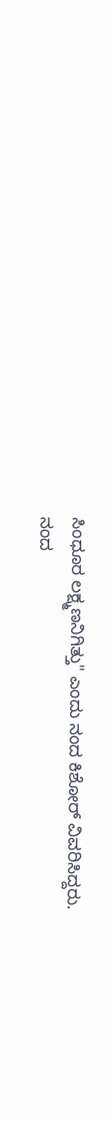ಸಿಂಧೂರ ಲಕ್ಷ್ಮಣನಿಗಿತ್ತು" ಎಂದು ನಂದ ಕಿಶೋರ್ ವಿವರಿಸಿದ್ದರು.
ನಂದ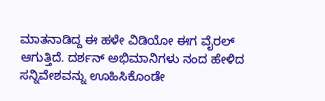ಮಾತನಾಡಿದ್ದ ಈ ಹಳೇ ವಿಡಿಯೋ ಈಗ ವೈರಲ್ ಆಗುತ್ತಿದೆ. ದರ್ಶನ್ ಅಭಿಮಾನಿಗಳು ನಂದ ಹೇಳಿದ ಸನ್ನಿವೇಶವನ್ನು ಊಹಿಸಿಕೊಂಡೇ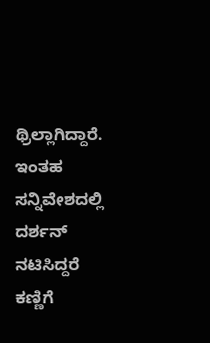ಥ್ರಿಲ್ಲಾಗಿದ್ದಾರೆ. ಇಂತಹ ಸನ್ನಿವೇಶದಲ್ಲಿ ದರ್ಶನ್ ನಟಿಸಿದ್ದರೆ ಕಣ್ಣಿಗೆ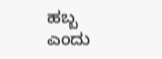ಹಬ್ಬ ಎಂದು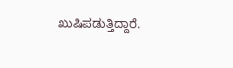ಖುಷಿಪಡುತ್ತಿದ್ದಾರೆ.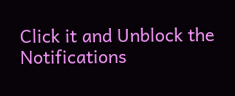Click it and Unblock the Notifications